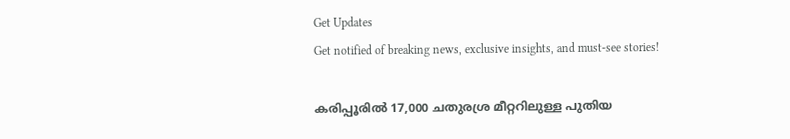Get Updates
Get notified of breaking news, exclusive insights, and must-see stories!

കരിപ്പൂരില്‍ 17,000 ചതുരശ്ര മീറ്ററിലുള്ള പുതിയ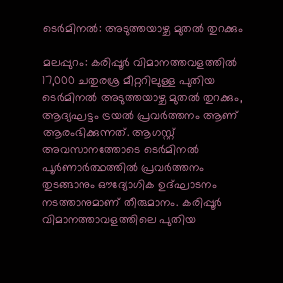ടെര്‍മിനല്‍: അടുത്തയാഴ്ച മുതല്‍ തുറക്കും

മലപ്പുറം: കരിപ്പൂര്‍ വിമാനത്തവളത്തില്‍ 17,000 ചതുരശ്ര മീറ്ററിലുള്ള പുതിയ ടെര്‍മിനല്‍ അടുത്തയാഴ്ച മുതല്‍ തുറക്കും, ആദ്യഘട്ടം ട്രയല്‍ പ്രവര്‍ത്തനം ആണ് ആരംഭിക്കുന്നത്. ആഗസ്റ്റ് അവസാനത്തോടെ ടെര്‍മിനല്‍ പൂര്‍ണാര്‍ത്ഥത്തില്‍ പ്രവര്‍ത്തനം തുടങ്ങാനും ഔദ്യോഗിക ഉദ്ഘാടനം നടത്താനുമാണ് തീരുമാനം. കരിപ്പൂര്‍ വിമാനത്താവളത്തിലെ പുതിയ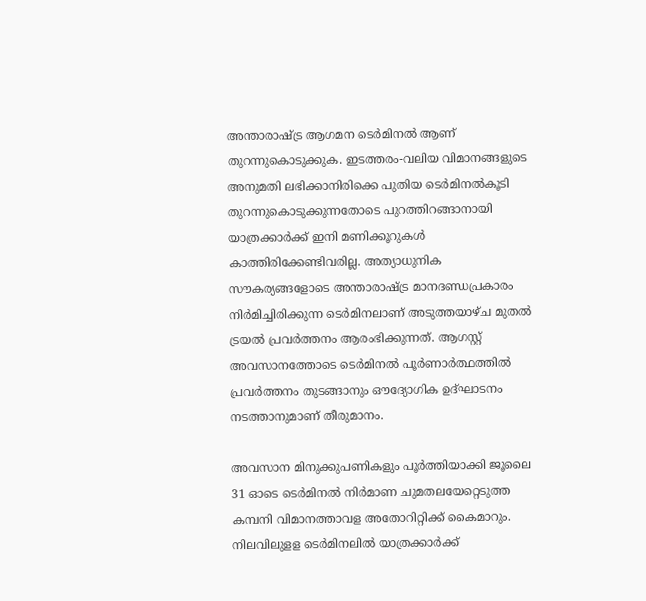അന്താരാഷ്ട്ര ആഗമന ടെര്‍മിനല്‍ ആണ് തുറന്നുകൊടുക്കുക. ഇടത്തരം-വലിയ വിമാനങ്ങളുടെ അനുമതി ലഭിക്കാനിരിക്കെ പുതിയ ടെര്‍മിനല്‍കൂടി തുറന്നുകൊടുക്കുന്നതോടെ പുറത്തിറങ്ങാനായി യാത്രക്കാര്‍ക്ക് ഇനി മണിക്കൂറുകള്‍ കാത്തിരിക്കേണ്ടിവരില്ല. അത്യാധുനിക സൗകര്യങ്ങളോടെ അന്താരാഷ്ട്ര മാനദണ്ഡപ്രകാരം നിര്‍മിച്ചിരിക്കുന്ന ടെര്‍മിനലാണ് അടുത്തയാഴ്ച മുതല്‍ ട്രയല്‍ പ്രവര്‍ത്തനം ആരംഭിക്കുന്നത്. ആഗസ്റ്റ് അവസാനത്തോടെ ടെര്‍മിനല്‍ പൂര്‍ണാര്‍ത്ഥത്തില്‍ പ്രവര്‍ത്തനം തുടങ്ങാനും ഔദ്യോഗിക ഉദ്ഘാടനം നടത്താനുമാണ് തീരുമാനം.

അവസാന മിനുക്കുപണികളും പൂര്‍ത്തിയാക്കി ജൂലൈ 31 ഓടെ ടെര്‍മിനല്‍ നിര്‍മാണ ചുമതലയേറ്റെടുത്ത കമ്പനി വിമാനത്താവള അതോറിറ്റിക്ക് കൈമാറും. നിലവിലുളള ടെര്‍മിനലില്‍ യാത്രക്കാര്‍ക്ക്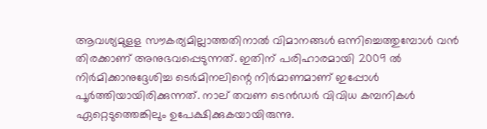ആവശ്യമുളള സൗകര്യമില്ലാത്തതിനാല്‍ വിമാനങ്ങള്‍ ഒന്നിച്ചെത്തുമ്പോള്‍ വന്‍ തിരക്കാണ് അനുഭവപ്പെടുന്നത്. ഇതിന് പരിഹാരമായി 2009 ല്‍ നിര്‍മിക്കാനുദ്ദേശിച്ച ടെര്‍മിനലിന്റെ നിര്‍മാണമാണ് ഇപ്പോള്‍ പൂര്‍ത്തിയായിരിക്കുന്നത്. നാല് തവണ ടെന്‍ഡര്‍ വിവിധ കമ്പനികള്‍ ഏറ്റെടുത്തെങ്കിലും ഉപേക്ഷിക്കുകയായിരുന്നു.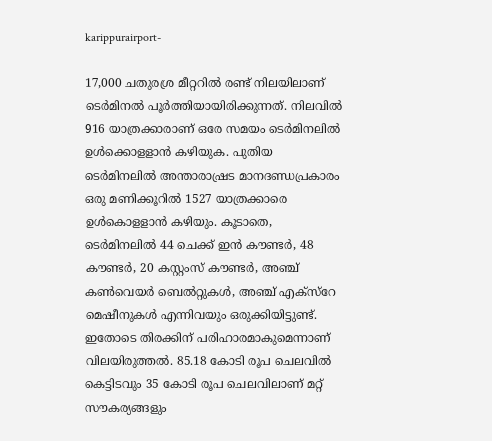karippurairport-

17,000 ചതുരശ്ര മീറ്ററില്‍ രണ്ട് നിലയിലാണ് ടെര്‍മിനല്‍ പൂര്‍ത്തിയായിരിക്കുന്നത്. നിലവില്‍ 916 യാത്രക്കാരാണ് ഒരേ സമയം ടെര്‍മിനലില്‍ ഉള്‍ക്കൊളളാന്‍ കഴിയുക. പുതിയ ടെര്‍മിനലില്‍ അന്താരാഷ്രട മാനദണ്ഡപ്രകാരം ഒരു മണിക്കൂറില്‍ 1527 യാത്രക്കാരെ ഉള്‍കൊളളാന്‍ കഴിയും. കൂടാതെ, ടെര്‍മിനലില്‍ 44 ചെക്ക് ഇന്‍ കൗണ്ടര്‍, 48 കൗണ്ടര്‍, 20 കസ്റ്റംസ് കൗണ്ടര്‍, അഞ്ച് കണ്‍വെയര്‍ ബെല്‍റ്റുകള്‍, അഞ്ച് എക്‌സ്‌റേ മെഷീനുകള്‍ എന്നിവയും ഒരുക്കിയിട്ടുണ്ട്. ഇതോടെ തിരക്കിന് പരിഹാരമാകുമെന്നാണ് വിലയിരുത്തല്‍. 85.18 കോടി രൂപ ചെലവില്‍ കെട്ടിടവും 35 കോടി രൂപ ചെലവിലാണ് മറ്റ് സൗകര്യങ്ങളും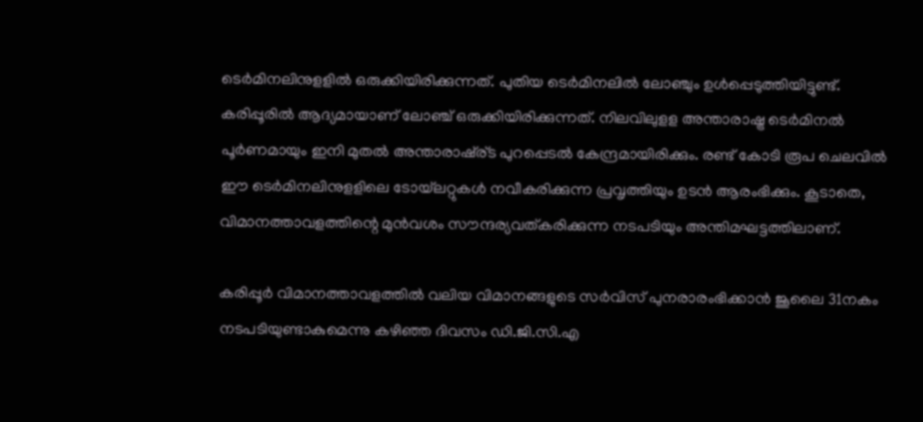ടെര്‍മിനലിനുളളില്‍ ഒരുക്കിയിരിക്കുന്നത്. പുതിയ ടെര്‍മിനലില്‍ ലോഞ്ചും ഉള്‍പ്പെടുത്തിയിട്ടുണ്ട്. കരിപ്പൂരില്‍ ആദ്യമായാണ് ലോഞ്ച് ഒരുക്കിയിരിക്കുന്നത്. നിലവിലുളള അന്താരാഷ്ട്ര ടെര്‍മിനല്‍ പൂര്‍ണമായും ഇനി മുതല്‍ അന്താരാഷ്ര്ട പുറപ്പെടല്‍ കേന്ദ്രമായിരിക്കും. രണ്ട് കോടി രൂപ ചെലവില്‍ ഈ ടെര്‍മിനലിനുളളിലെ ടോയ്‌ലറ്റുകള്‍ നവീകരിക്കുന്ന പ്രവൃത്തിയും ഉടന്‍ ആരംഭിക്കും. കൂടാതെ, വിമാനത്താവളത്തിന്റെ മുന്‍വശം സൗന്ദര്യവത്കരിക്കുന്ന നടപടിയും അന്തിമഘട്ടത്തിലാണ്.

കരിപ്പൂര്‍ വിമാനത്താവളത്തില്‍ വലിയ വിമാനങ്ങളുടെ സര്‍വിസ് പുനരാരംഭിക്കാന്‍ ജൂലൈ 31നകം നടപടിയുണ്ടാകുമെന്നു കഴിഞ്ഞ ദിവസം ഡി.ജി.സി.എ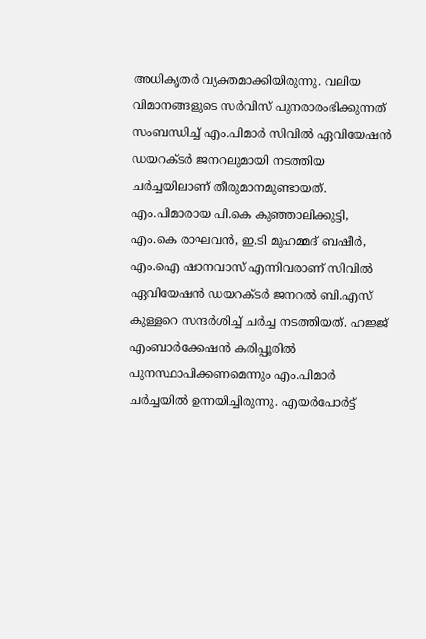അധികൃതര്‍ വ്യക്തമാക്കിയിരുന്നു. വലിയ വിമാനങ്ങളുടെ സര്‍വിസ് പുനരാരംഭിക്കുന്നത് സംബന്ധിച്ച് എം.പിമാര്‍ സിവില്‍ ഏവിയേഷന്‍ ഡയറക്ടര്‍ ജനറലുമായി നടത്തിയ ചര്‍ച്ചയിലാണ് തീരുമാനമുണ്ടായത്. എം.പിമാരായ പി.കെ കുഞ്ഞാലിക്കുട്ടി, എം.കെ രാഘവന്‍, ഇ.ടി മുഹമ്മദ് ബഷീര്‍, എം.ഐ ഷാനവാസ് എന്നിവരാണ് സിവില്‍ ഏവിയേഷന്‍ ഡയറക്ടര്‍ ജനറല്‍ ബി.എസ് കുള്ളറെ സന്ദര്‍ശിച്ച് ചര്‍ച്ച നടത്തിയത്. ഹജ്ജ് എംബാര്‍ക്കേഷന്‍ കരിപ്പൂരില്‍ പുനസ്ഥാപിക്കണമെന്നും എം.പിമാര്‍ ചര്‍ച്ചയില്‍ ഉന്നയിച്ചിരുന്നു. എയര്‍പോര്‍ട്ട്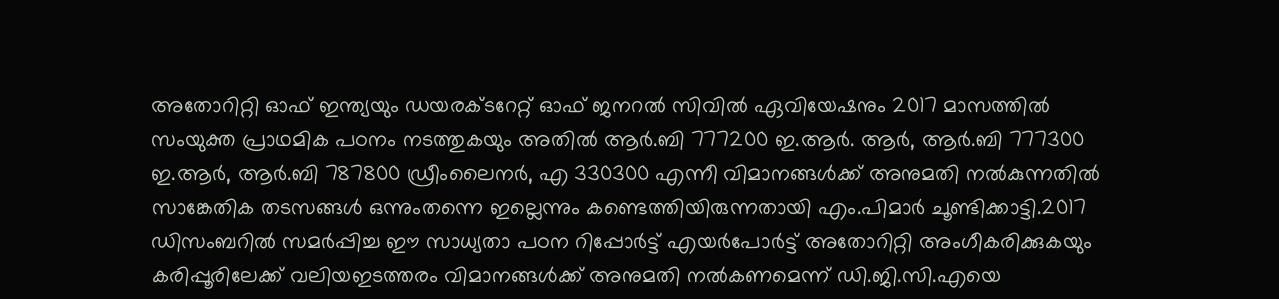അതോറിറ്റി ഓഫ് ഇന്ത്യയും ഡയരക്ടറേറ്റ് ഓഫ് ജനറല്‍ സിവില്‍ ഏവിയേഷനും 2017 മാസത്തില്‍ സംയുക്ത പ്രാഥമിക പഠനം നടത്തുകയും അതില്‍ ആര്‍.ബി 777200 ഇ.ആര്‍. ആര്‍, ആര്‍.ബി 777300 ഇ.ആര്‍, ആര്‍.ബി 787800 ഡ്രീംലൈനര്‍, എ 330300 എന്നീ വിമാനങ്ങള്‍ക്ക് അനുമതി നല്‍കുന്നതില്‍ സാങ്കേതിക തടസങ്ങള്‍ ഒന്നുംതന്നെ ഇല്ലെന്നും കണ്ടെത്തിയിരുന്നതായി എം.പിമാര്‍ ചൂണ്ടിക്കാട്ടി.2017 ഡിസംബറില്‍ സമര്‍പ്പിച്ച ഈ സാധ്യതാ പഠന റിപ്പോര്‍ട്ട് എയര്‍പോര്‍ട്ട് അതോറിറ്റി അംഗീകരിക്കുകയും കരിപ്പൂരിലേക്ക് വലിയഇടത്തരം വിമാനങ്ങള്‍ക്ക് അനുമതി നല്‍കണമെന്ന് ഡി.ജി.സി.എയെ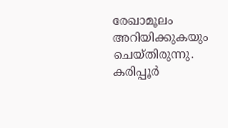രേഖാമൂലം അറിയിക്കുകയും ചെയ്തിരുന്നു. കരിപ്പൂര്‍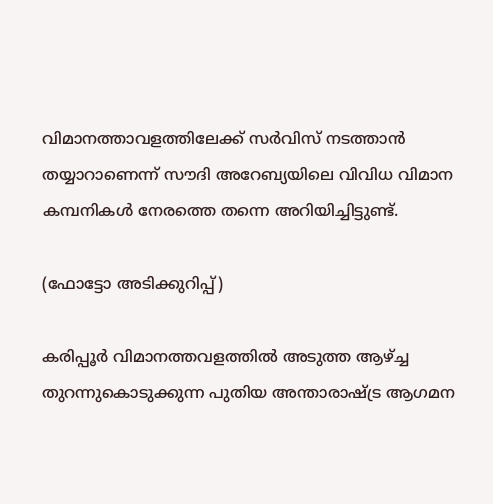വിമാനത്താവളത്തിലേക്ക് സര്‍വിസ് നടത്താന്‍ തയ്യാറാണെന്ന് സൗദി അറേബ്യയിലെ വിവിധ വിമാന കമ്പനികള്‍ നേരത്തെ തന്നെ അറിയിച്ചിട്ടുണ്ട്.

(ഫോട്ടോ അടിക്കുറിപ്പ്)

കരിപ്പൂര്‍ വിമാനത്തവളത്തില്‍ അടുത്ത ആഴ്ച്ച തുറന്നുകൊടുക്കുന്ന പുതിയ അന്താരാഷ്ട്ര ആഗമന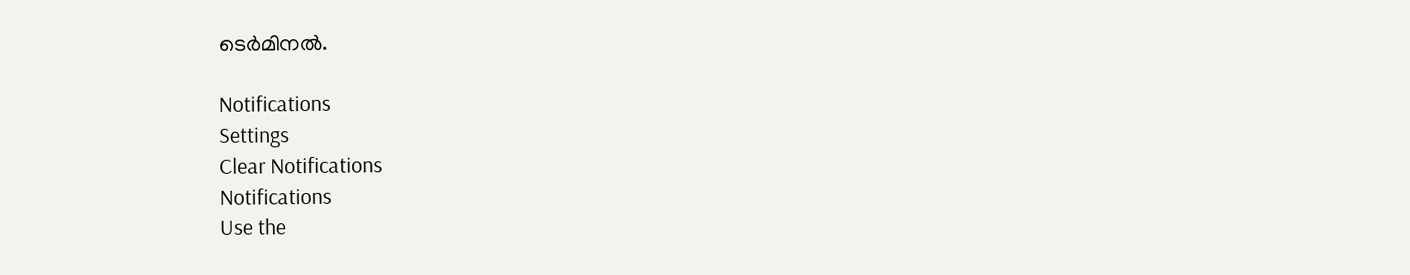ടെര്‍മിനല്‍.

Notifications
Settings
Clear Notifications
Notifications
Use the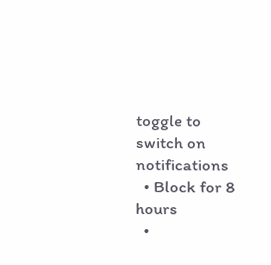toggle to switch on notifications
  • Block for 8 hours
  •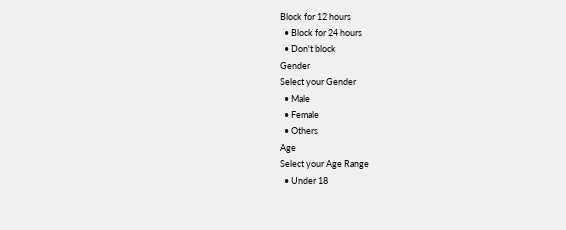Block for 12 hours
  • Block for 24 hours
  • Don't block
Gender
Select your Gender
  • Male
  • Female
  • Others
Age
Select your Age Range
  • Under 18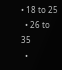• 18 to 25
  • 26 to 35
  •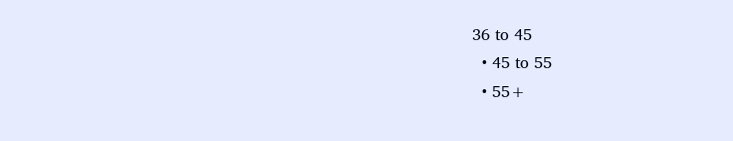36 to 45
  • 45 to 55
  • 55+